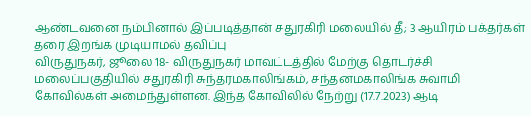ஆண்டவனை நம்பினால் இப்படித்தான் சதுரகிரி மலையில் தீ; 3 ஆயிரம் பக்தர்கள் தரை இறங்க முடியாமல் தவிப்பு
விருதுநகர், ஜூலை 18- விருதுநகர் மாவட்டத்தில் மேற்கு தொடர்ச்சி மலைப்பகுதியில் சதுரகிரி சுந்தரமகாலிங்கம், சந்தனமகாலிங்க சுவாமி கோவில்கள் அமைந்துள்ளன. இந்த கோவிலில் நேற்று (17.7.2023) ஆடி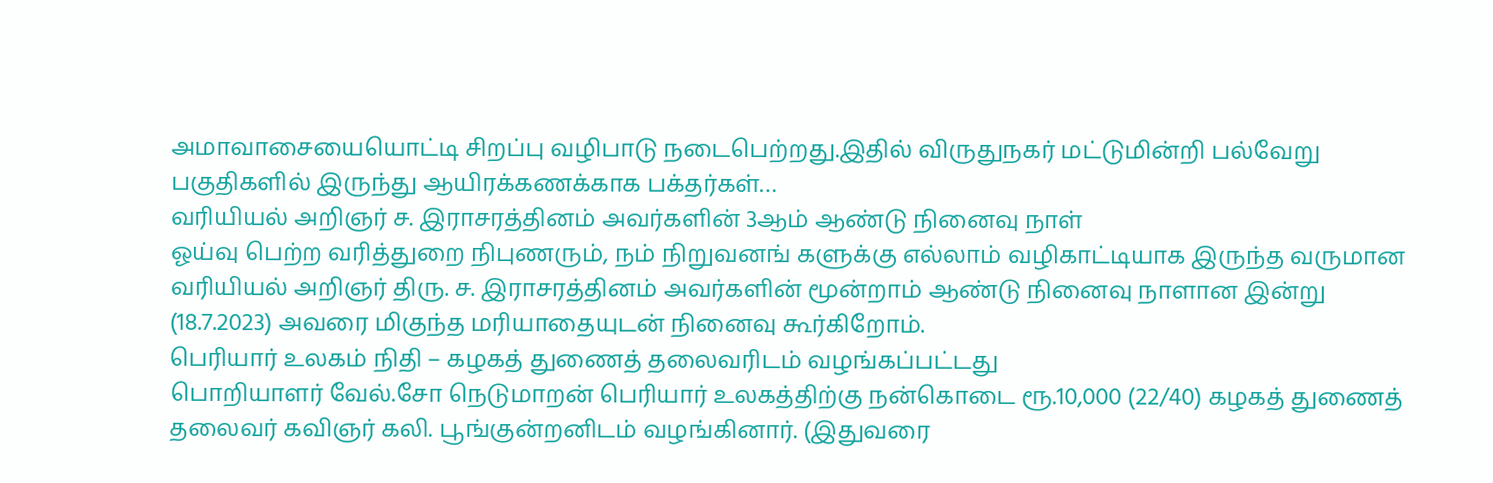அமாவாசையையொட்டி சிறப்பு வழிபாடு நடைபெற்றது.இதில் விருதுநகர் மட்டுமின்றி பல்வேறு பகுதிகளில் இருந்து ஆயிரக்கணக்காக பக்தர்கள்…
வரியியல் அறிஞர் ச. இராசரத்தினம் அவர்களின் 3ஆம் ஆண்டு நினைவு நாள்
ஓய்வு பெற்ற வரித்துறை நிபுணரும், நம் நிறுவனங் களுக்கு எல்லாம் வழிகாட்டியாக இருந்த வருமான வரியியல் அறிஞர் திரு. ச. இராசரத்தினம் அவர்களின் மூன்றாம் ஆண்டு நினைவு நாளான இன்று (18.7.2023) அவரை மிகுந்த மரியாதையுடன் நினைவு கூர்கிறோம்.
பெரியார் உலகம் நிதி – கழகத் துணைத் தலைவரிடம் வழங்கப்பட்டது
பொறியாளர் வேல்.சோ நெடுமாறன் பெரியார் உலகத்திற்கு நன்கொடை ரூ.10,000 (22/40) கழகத் துணைத் தலைவர் கவிஞர் கலி. பூங்குன்றனிடம் வழங்கினார். (இதுவரை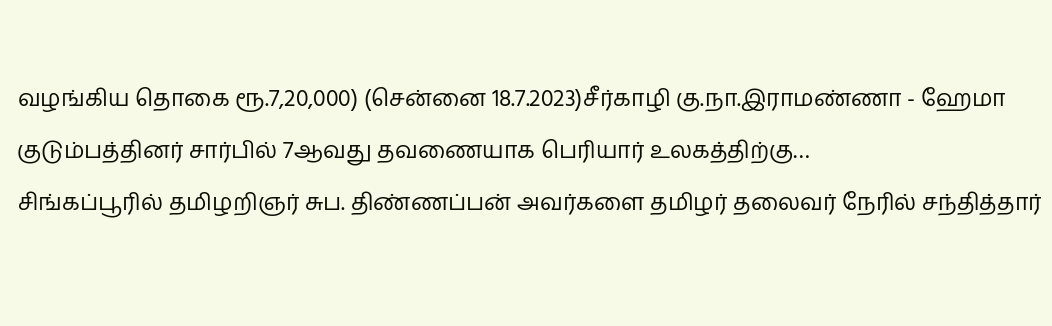வழங்கிய தொகை ரூ.7,20,000) (சென்னை 18.7.2023)சீர்காழி கு.நா.இராமண்ணா - ஹேமா குடும்பத்தினர் சார்பில் 7ஆவது தவணையாக பெரியார் உலகத்திற்கு…
சிங்கப்பூரில் தமிழறிஞர் சுப. திண்ணப்பன் அவர்களை தமிழர் தலைவர் நேரில் சந்தித்தார்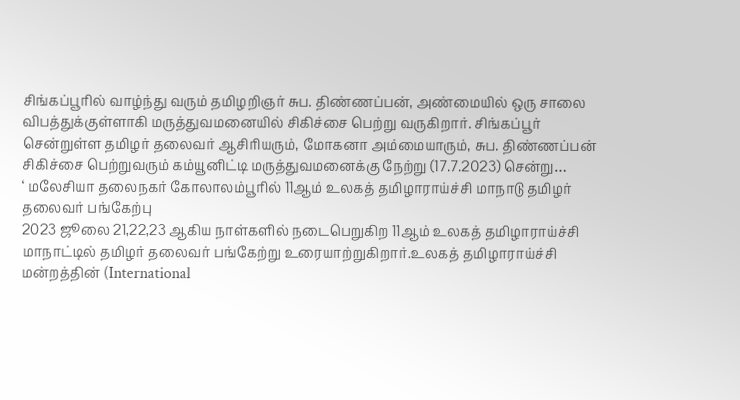சிங்கப்பூரில் வாழ்ந்து வரும் தமிழறிஞர் சுப. திண்ணப்பன், அண்மையில் ஒரு சாலை விபத்துக்குள்ளாகி மருத்துவமனையில் சிகிச்சை பெற்று வருகிறார். சிங்கப்பூர் சென்றுள்ள தமிழர் தலைவர் ஆசிரியரும், மோகனா அம்மையாரும், சுப. திண்ணப்பன் சிகிச்சை பெற்றுவரும் கம்யூனிட்டி மருத்துவமனைக்கு நேற்று (17.7.2023) சென்று…
‘ மலேசியா தலைநகர் கோலாலம்பூரில் 11ஆம் உலகத் தமிழாராய்ச்சி மாநாடு தமிழர் தலைவர் பங்கேற்பு
2023 ஜூலை 21,22,23 ஆகிய நாள்களில் நடைபெறுகிற 11ஆம் உலகத் தமிழாராய்ச்சி மாநாட்டில் தமிழர் தலைவர் பங்கேற்று உரையாற்றுகிறார்.உலகத் தமிழாராய்ச்சி மன்றத்தின் (International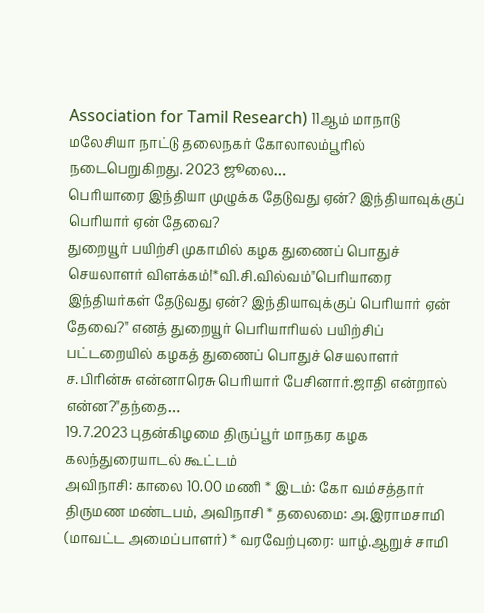Association for Tamil Research) 11ஆம் மாநாடு மலேசியா நாட்டு தலைநகர் கோலாலம்பூரில் நடைபெறுகிறது. 2023 ஜூலை…
பெரியாரை இந்தியா முழுக்க தேடுவது ஏன்? இந்தியாவுக்குப் பெரியார் ஏன் தேவை?
துறையூர் பயிற்சி முகாமில் கழக துணைப் பொதுச் செயலாளர் விளக்கம்!*வி.சி.வில்வம்"பெரியாரை இந்தியர்கள் தேடுவது ஏன்? இந்தியாவுக்குப் பெரியார் ஏன் தேவை?" எனத் துறையூர் பெரியாரியல் பயிற்சிப் பட்டறையில் கழகத் துணைப் பொதுச் செயலாளர் ச.பிரின்சு என்னாரெசு பெரியார் பேசினார்.ஜாதி என்றால் என்ன?"தந்தை…
19.7.2023 புதன்கிழமை திருப்பூர் மாநகர கழக கலந்துரையாடல் கூட்டம்
அவிநாசி: காலை 10.00 மணி * இடம்: கோ வம்சத்தார் திருமண மண்டபம், அவிநாசி * தலைமை: அ.இராமசாமி (மாவட்ட அமைப்பாளர்) * வரவேற்புரை: யாழ்.ஆறுச் சாமி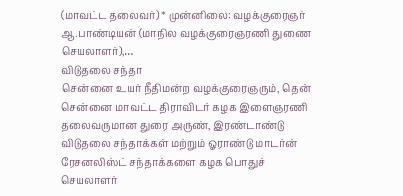(மாவட்ட தலைவர்) * முன்னிலை: வழக்குரைஞர் ஆ.பாண்டியன் (மாநில வழக்குரைஞரணி துணை செயலாளர்),…
விடுதலை சந்தா
சென்னை உயர் நீதிமன்ற வழக்குரைஞரும், தென் சென்னை மாவட்ட திராவிடர் கழக இளைஞரணி தலைவருமான துரை அருண், இரண்டாண்டு விடுதலை சந்தாக்கள் மற்றும் ஓராண்டு மாடர்ன் ரேசனலிஸ்ட் சந்தாக்களை கழக பொதுச் செயலாளர்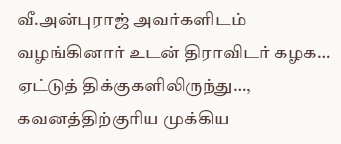வீ.அன்புராஜ் அவர்களிடம் வழங்கினார் உடன் திராவிடர் கழக…
ஏட்டுத் திக்குகளிலிருந்து…,
கவனத்திற்குரிய முக்கிய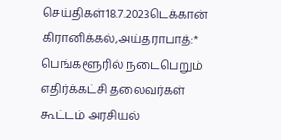செய்திகள்18.7.2023டெக்கான் கிரானிக்கல்,அய்தராபாத்:* பெங்களூரில் நடைபெறும் எதிர்க்கட்சி தலைவர்கள் கூட்டம் அரசியல்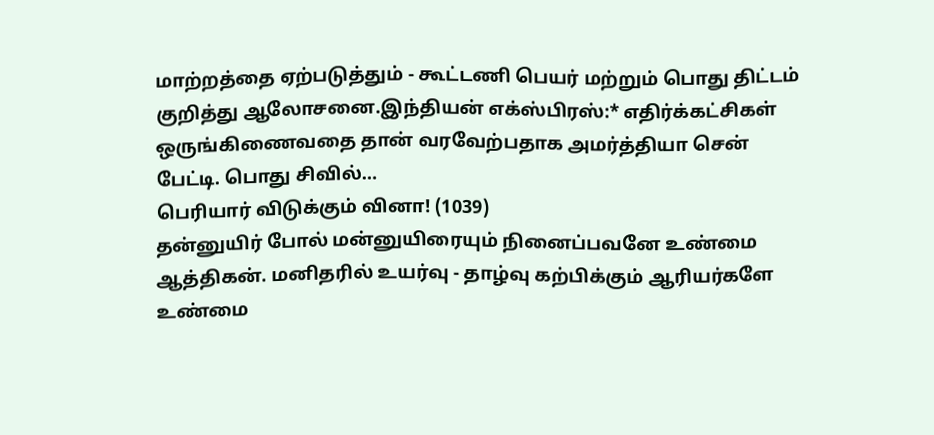மாற்றத்தை ஏற்படுத்தும் - கூட்டணி பெயர் மற்றும் பொது திட்டம் குறித்து ஆலோசனை.இந்தியன் எக்ஸ்பிரஸ்:* எதிர்க்கட்சிகள் ஒருங்கிணைவதை தான் வரவேற்பதாக அமர்த்தியா சென் பேட்டி. பொது சிவில்…
பெரியார் விடுக்கும் வினா! (1039)
தன்னுயிர் போல் மன்னுயிரையும் நினைப்பவனே உண்மை ஆத்திகன். மனிதரில் உயர்வு - தாழ்வு கற்பிக்கும் ஆரியர்களே உண்மை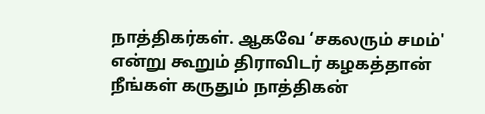நாத்திகர்கள். ஆகவே ‘சகலரும் சமம்' என்று கூறும் திராவிடர் கழகத்தான் நீங்கள் கருதும் நாத்திகன்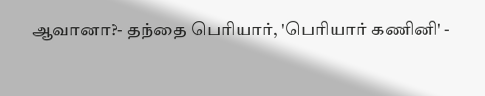ஆவானா?- தந்தை பெரியார், 'பெரியார் கணினி' -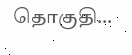தொகுதி…